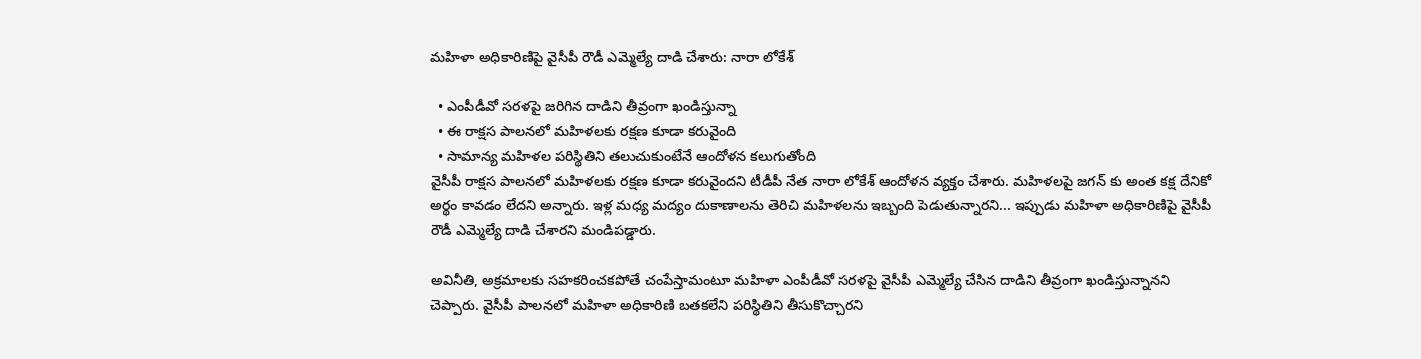మహిళా అధికారిణిపై వైసీపీ రౌడీ ఎమ్మెల్యే దాడి చేశారు: నారా లోకేశ్

  • ఎంపీడీవో సరళపై జరిగిన దాడిని తీవ్రంగా ఖండిస్తున్నా
  • ఈ రాక్షస పాలనలో మహిళలకు రక్షణ కూడా కరువైంది
  • సామాన్య మహిళల పరిస్థితిని తలుచుకుంటేనే ఆందోళన కలుగుతోంది
వైసీపీ రాక్షస పాలనలో మహిళలకు రక్షణ కూడా కరువైందని టీడీపీ నేత నారా లోకేశ్ ఆందోళన వ్యక్తం చేశారు. మహిళలపై జగన్ కు అంత కక్ష దేనికో అర్థం కావడం లేదని అన్నారు. ఇళ్ల మధ్య మద్యం దుకాణాలను తెరిచి మహిళలను ఇబ్బంది పెడుతున్నారని... ఇప్పుడు మహిళా అధికారిణిపై వైసీపీ రౌడీ ఎమ్మెల్యే దాడి చేశారని మండిపడ్డారు.

అవినీతి, అక్రమాలకు సహకరించకపోతే చంపేస్తామంటూ మహిళా ఎంపీడీవో సరళపై వైసీపీ ఎమ్మెల్యే చేసిన దాడిని తీవ్రంగా ఖండిస్తున్నానని చెప్పారు. వైసీపీ పాలనలో మహిళా అధికారిణి బతకలేని పరిస్థితిని తీసుకొచ్చారని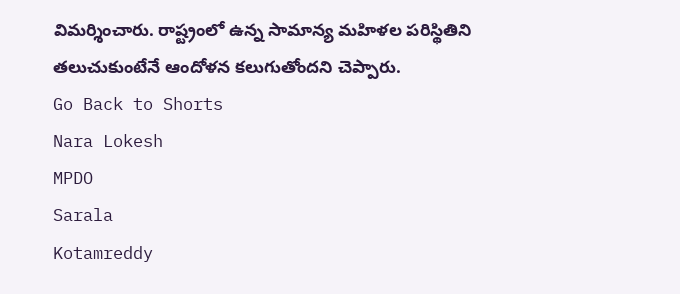విమర్శించారు. రాష్ట్రంలో ఉన్న సామాన్య మహిళల పరిస్థితిని తలుచుకుంటేనే ఆందోళన కలుగుతోందని చెప్పారు.
Go Back to Shorts
Nara Lokesh
MPDO
Sarala
Kotamreddy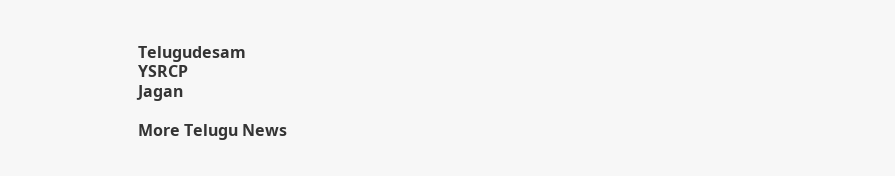Telugudesam
YSRCP
Jagan

More Telugu News